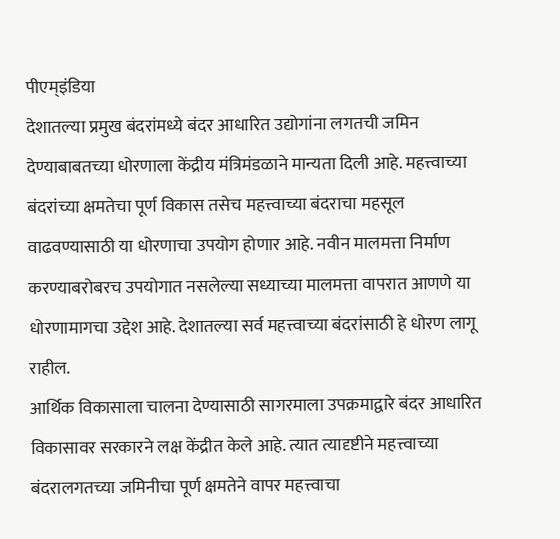पीएम्इंडिया
देशातल्या प्रमुख बंदरांमध्ये बंदर आधारित उद्योगांना लगतची जमिन देण्याबाबतच्या धोरणाला केंद्रीय मंत्रिमंडळाने मान्यता दिली आहे. महत्त्वाच्या बंदरांच्या क्षमतेचा पूर्ण विकास तसेच महत्त्वाच्या बंदराचा महसूल वाढवण्यासाठी या धोरणाचा उपयोग होणार आहे. नवीन मालमत्ता निर्माण करण्याबरोबरच उपयोगात नसलेल्या सध्याच्या मालमत्ता वापरात आणणे या धोरणामागचा उद्देश आहे. देशातल्या सर्व महत्त्वाच्या बंदरांसाठी हे धोरण लागू राहील.
आर्थिक विकासाला चालना देण्यासाठी सागरमाला उपक्रमाद्वारे बंदर आधारित विकासावर सरकारने लक्ष केंद्रीत केले आहे. त्यात त्यादृष्टीने महत्त्वाच्या बंदरालगतच्या जमिनीचा पूर्ण क्षमतेने वापर महत्त्वाचा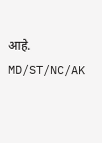आहे.
MD/ST/NC/AK